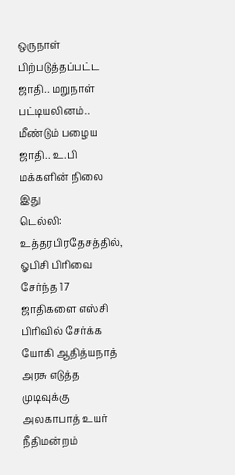ஒருநாள் பிற்படுத்தப்பட்ட ஜாதி.. மறுநாள் பட்டியலினம்.. மீண்டும் பழைய ஜாதி.. உ.பி மக்களின் நிலை இது
டெல்லி: உத்தரபிரதேசத்தில், ஓபிசி பிரிவை சேர்ந்த 17 ஜாதிகளை எஸ்சி பிரிவில் சேர்க்க யோகி ஆதித்யநாத் அரசு எடுத்த முடிவுக்கு அலகாபாத் உயர் நீதிமன்றம்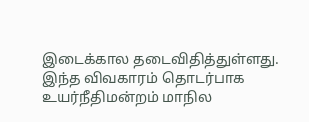இடைக்கால தடைவிதித்துள்ளது.
இந்த விவகாரம் தொடர்பாக உயர்நீதிமன்றம் மாநில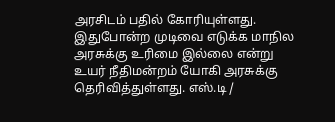அரசிடம் பதில் கோரியுள்ளது. இதுபோன்ற முடிவை எடுக்க மாநில அரசுக்கு உரிமை இல்லை என்று உயர் நீதிமன்றம் யோகி அரசுக்கு தெரிவித்துள்ளது. எஸ்.டி /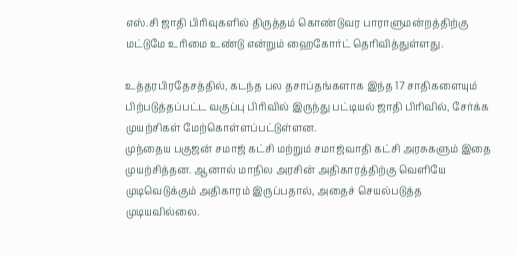எஸ்.சி ஜாதி பிரிவுகளில் திருத்தம் கொண்டுவர பாராளுமன்றத்திற்கு மட்டுமே உரிமை உண்டு என்றும் ஹைகோர்ட் தெரிவித்துள்ளது.

உத்தரபிரதேசத்தில், கடந்த பல தசாப்தங்களாக இந்த 17 சாதிகளையும் பிற்படுத்தப்பட்ட வகுப்பு பிரிவில் இருந்து பட்டியல் ஜாதி பிரிவில், சேர்க்க முயற்சிகள் மேற்கொள்ளப்பட்டுள்ளன.
முந்தைய பகுஜன் சமாஜ் கட்சி மற்றும் சமாஜ்வாதி கட்சி அரசுகளும் இதை முயற்சித்தன. ஆனால் மாநில அரசின் அதிகாரத்திற்கு வெளியே முடிவெடுக்கும் அதிகாரம் இருப்பதால், அதைச் செயல்படுத்த முடியவில்லை.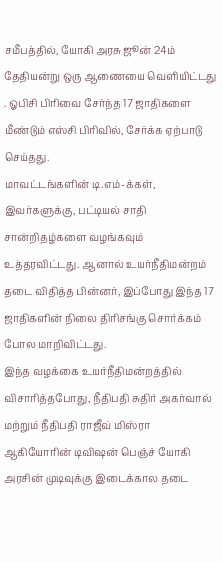சமீபத்தில், யோகி அரசு ஜூன் 24ம் தேதியன்று ஒரு ஆணையை வெளியிட்டது . ஓபிசி பிரிவை சேர்ந்த 17 ஜாதிகளை மீண்டும் எஸ்சி பிரிவில், சேர்க்க ஏற்பாடு செய்தது.
மாவட்டங்களின் டி.எம்-க்கள், இவர்களுக்கு, பட்டியல் சாதி சான்றிதழ்களை வழங்கவும் உத்தரவிட்டது. ஆனால் உயர்நீதிமன்றம் தடை விதித்த பின்னர், இப்போது இந்த 17 ஜாதிகளின் நிலை திரிசங்கு சொர்க்கம் போல மாறிவிட்டது.
இந்த வழக்கை உயர்நீதிமன்றத்தில் விசாரித்தபோது, நீதிபதி சுதிர் அகர்வால் மற்றும் நீதிபதி ராஜீவ் மிஸ்ரா ஆகியோரின் டிவிஷன் பெஞ்ச் யோகி அரசின் முடிவுக்கு இடைக்கால தடை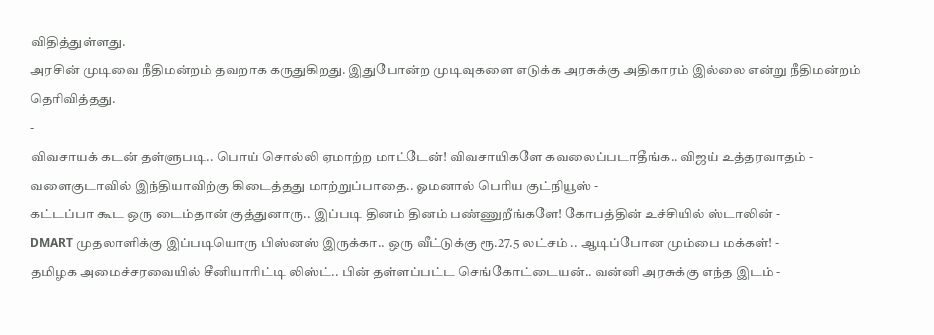விதித்துள்ளது.
அரசின் முடிவை நீதிமன்றம் தவறாக கருதுகிறது. இதுபோன்ற முடிவுகளை எடுக்க அரசுக்கு அதிகாரம் இல்லை என்று நீதிமன்றம் தெரிவித்தது.
-
விவசாயக் கடன் தள்ளுபடி.. பொய் சொல்லி ஏமாற்ற மாட்டேன்! விவசாயிகளே கவலைப்படாதீங்க.. விஜய் உத்தரவாதம் -
வளைகுடாவில் இந்தியாவிற்கு கிடைத்தது மாற்றுப்பாதை.. ஓமனால் பெரிய குட்நியூஸ் -
கட்டப்பா கூட ஒரு டைம்தான் குத்துனாரு.. இப்படி தினம் தினம் பண்ணுறீங்களே! கோபத்தின் உச்சியில் ஸ்டாலின் -
DMART முதலாளிக்கு இப்படியொரு பிஸ்னஸ் இருக்கா.. ஒரு வீட்டுக்கு ரூ.27.5 லட்சம் .. ஆடிப்போன மும்பை மக்கள்! -
தமிழக அமைச்சரவையில் சீனியாரிட்டி லிஸ்ட்.. பின் தள்ளப்பட்ட செங்கோட்டையன்.. வன்னி அரசுக்கு எந்த இடம் -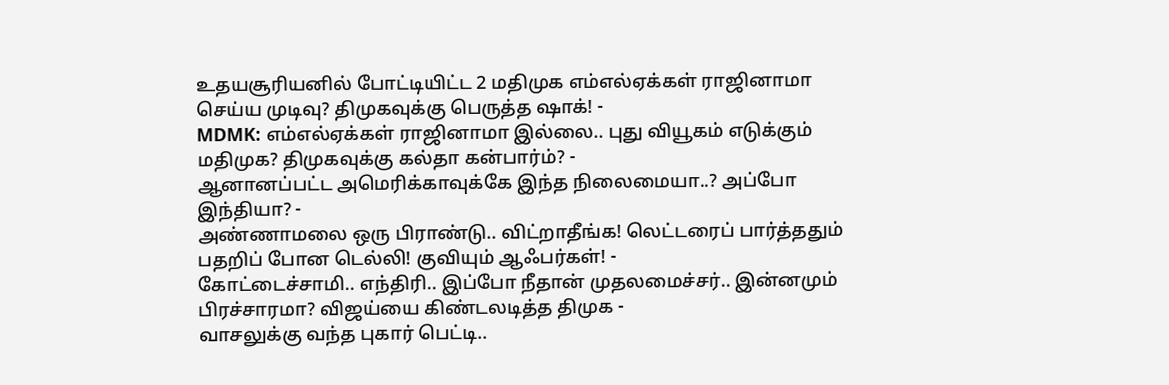உதயசூரியனில் போட்டியிட்ட 2 மதிமுக எம்எல்ஏக்கள் ராஜினாமா செய்ய முடிவு? திமுகவுக்கு பெருத்த ஷாக்! -
MDMK: எம்எல்ஏக்கள் ராஜினாமா இல்லை.. புது வியூகம் எடுக்கும் மதிமுக? திமுகவுக்கு கல்தா கன்பார்ம்? -
ஆனானப்பட்ட அமெரிக்காவுக்கே இந்த நிலைமையா..? அப்போ இந்தியா? -
அண்ணாமலை ஒரு பிராண்டு.. விட்றாதீங்க! லெட்டரைப் பார்த்ததும் பதறிப் போன டெல்லி! குவியும் ஆஃபர்கள்! -
கோட்டைச்சாமி.. எந்திரி.. இப்போ நீதான் முதலமைச்சர்.. இன்னமும் பிரச்சாரமா? விஜய்யை கிண்டலடித்த திமுக -
வாசலுக்கு வந்த புகார் பெட்டி..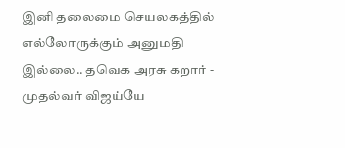இனி தலைமை செயலகத்தில் எல்லோருக்கும் அனுமதி இல்லை.. தவெக அரசு கறார் -
முதல்வர் விஜய்யே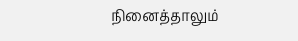நினைத்தாலும்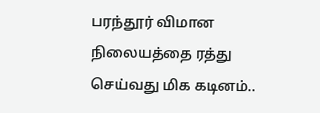பரந்தூர் விமான நிலையத்தை ரத்து செய்வது மிக கடினம்..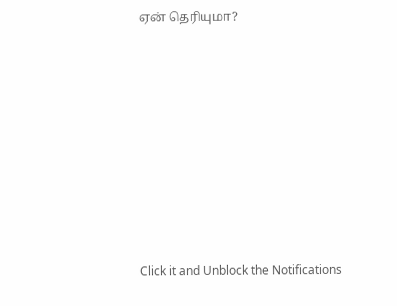ஏன் தெரியுமா?












Click it and Unblock the Notifications